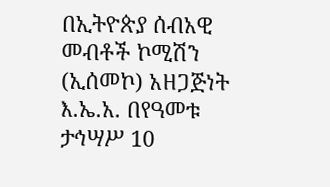በኢትዮጵያ ሰብአዊ መብቶች ኮሚሽን (ኢሰመኮ) አዘጋጅነት እ.ኤ.አ. በየዓመቱ ታኅሣሥ 10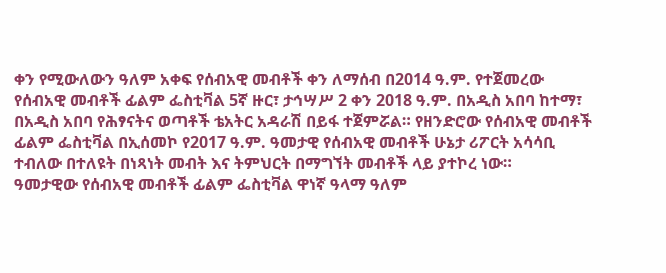ቀን የሚውለውን ዓለም አቀፍ የሰብአዊ መብቶች ቀን ለማሰብ በ2014 ዓ.ም. የተጀመረው የሰብአዊ መብቶች ፊልም ፌስቲቫል 5ኛ ዙር፣ ታኅሣሥ 2 ቀን 2018 ዓ.ም. በአዲስ አበባ ከተማ፣ በአዲስ አበባ የሕፃናትና ወጣቶች ቴአትር አዳራሽ በይፋ ተጀምሯል። የዘንድሮው የሰብአዊ መብቶች ፊልም ፌስቲቫል በኢሰመኮ የ2017 ዓ.ም. ዓመታዊ የሰብአዊ መብቶች ሁኔታ ሪፖርት አሳሳቢ ተብለው በተለዩት በነጻነት መብት እና ትምህርት በማግኘት መብቶች ላይ ያተኮረ ነው።
ዓመታዊው የሰብአዊ መብቶች ፊልም ፌስቲቫል ዋነኛ ዓላማ ዓለም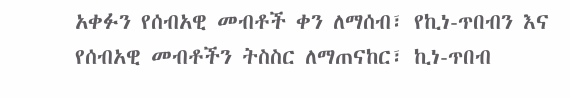አቀፉን የሰብአዊ መብቶች ቀን ለማሰብ፣ የኪነ-ጥበብን እና የሰብአዊ መብቶችን ትስስር ለማጠናከር፣ ኪነ-ጥበብ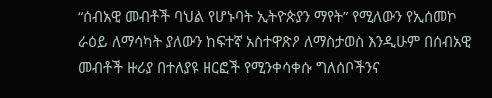“ሰብአዊ መብቶች ባህል የሆኑባት ኢትዮጵያን ማየት” የሚለውን የኢሰመኮ ራዕይ ለማሳካት ያለውን ከፍተኛ አስተዋጽዖ ለማስታወስ እንዲሁም በሰብአዊ መብቶች ዙሪያ በተለያዩ ዘርፎች የሚንቀሳቀሱ ግለሰቦችንና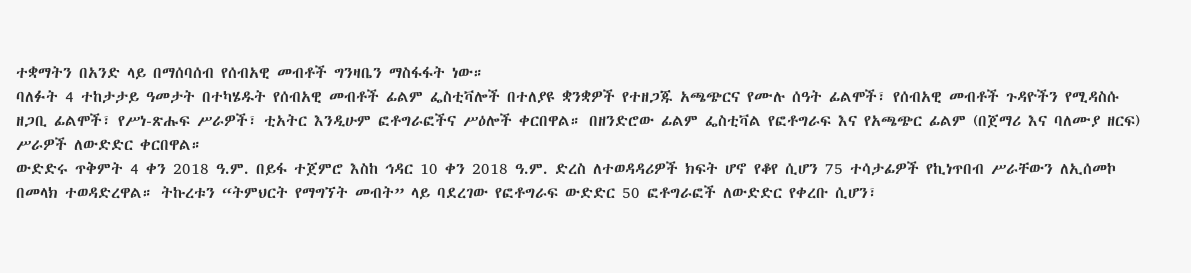ተቋማትን በአንድ ላይ በማሰባሰብ የሰብአዊ መብቶች ግንዛቤን ማስፋፋት ነው።
ባለፉት 4 ተከታታይ ዓመታት በተካሄዱት የሰብአዊ መብቶች ፊልም ፌስቲቫሎች በተለያዩ ቋንቋዎች የተዘጋጁ አጫጭርና የሙሉ ሰዓት ፊልሞች፣ የሰብአዊ መብቶች ጉዳዮችን የሚዳስሱ ዘጋቢ ፊልሞች፣ የሥነ-ጽሑፍ ሥራዎች፣ ቲአትር እንዲሁም ፎቶግራፎችና ሥዕሎች ቀርበዋል። በዘንድሮው ፊልም ፌስቲቫል የፎቶግራፍ እና የአጫጭር ፊልም (በጀማሪ እና ባለሙያ ዘርፍ) ሥራዎች ለውድድር ቀርበዋል።
ውድድሩ ጥቅምት 4 ቀን 2018 ዓ.ም. በይፋ ተጀምሮ እስከ ኅዳር 10 ቀን 2018 ዓ.ም. ድረስ ለተወዳዳሪዎች ክፍት ሆኖ የቆየ ሲሆን 75 ተሳታፊዎች የኪነጥበብ ሥራቸውን ለኢሰመኮ በመላክ ተወዳድረዋል። ትኩረቱን “ትምህርት የማግኘት መብት” ላይ ባደረገው የፎቶግራፍ ውድድር 50 ፎቶግራፎች ለውድድር የቀረቡ ሲሆን፣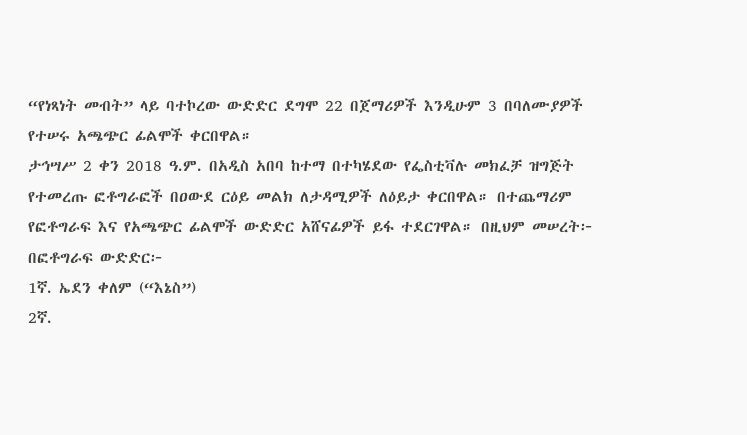“የነጻነት መብት” ላይ ባተኮረው ውድድር ደግሞ 22 በጀማሪዎች እንዲሁም 3 በባለሙያዎች የተሠሩ አጫጭር ፊልሞች ቀርበዋል።
ታኅሣሥ 2 ቀን 2018 ዓ.ም. በአዲስ አበባ ከተማ በተካሄደው የፌስቲቫሉ መክፈቻ ዝግጅት የተመረጡ ፎቶግራፎች በዐውደ ርዕይ መልክ ለታዳሚዎች ለዕይታ ቀርበዋል። በተጨማሪም የፎቶግራፍ እና የአጫጭር ፊልሞች ውድድር አሸናፊዎች ይፋ ተደርገዋል። በዚህም መሠረት፦
በፎቶግራፍ ውድድር፦
1ኛ. ኤደን ቀለም (“እኔስ”)
2ኛ.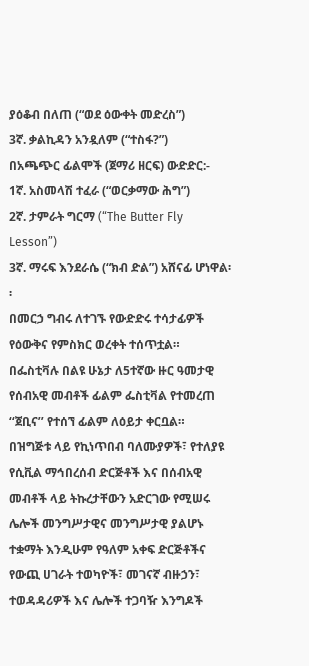ያዕቆብ በለጠ (“ወደ ዕውቀት መድረስ”)
3ኛ. ቃልኪዳን አንዷለም (“ተስፋ?”)
በአጫጭር ፊልሞች (ጀማሪ ዘርፍ) ውድድር:-
1ኛ. አስመላሽ ተፈራ (“ወርቃማው ሕግ”)
2ኛ. ታምራት ግርማ (“The Butter Fly Lesson”)
3ኛ. ማሩፍ እንደራሴ (“ክብ ድል”) አሸናፊ ሆነዋል፡፡
በመርኃ ግብሩ ለተገኙ የውድድሩ ተሳታፊዎች የዕውቅና የምስክር ወረቀት ተሰጥቷል።
በፌስቲቫሉ በልዩ ሁኔታ ለ5ተኛው ዙር ዓመታዊ የሰብአዊ መብቶች ፊልም ፌስቲቫል የተመረጠ ‘‘ጀቢና’’ የተሰኘ ፊልም ለዕይታ ቀርቧል።
በዝግጅቱ ላይ የኪነጥበብ ባለሙያዎች፣ የተለያዩ የሲቪል ማኅበረሰብ ድርጅቶች እና በሰብአዊ መብቶች ላይ ትኩረታቸውን አድርገው የሚሠሩ ሌሎች መንግሥታዊና መንግሥታዊ ያልሆኑ ተቋማት እንዲሁም የዓለም አቀፍ ድርጅቶችና የውጪ ሀገራት ተወካዮች፣ መገናኛ ብዙኃን፣ ተወዳዳሪዎች እና ሌሎች ተጋባዥ እንግዶች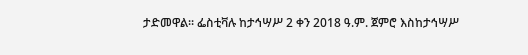ታድመዋል፡፡ ፌስቲቫሉ ከታኅሣሥ 2 ቀን 2018 ዓ.ም. ጀምሮ እስከታኅሣሥ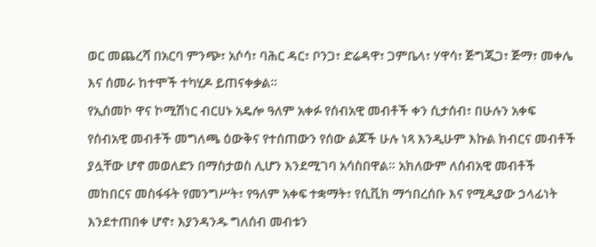ወር መጨረሻ በአርባ ምንጭ፣ አሶሳ፣ ባሕር ዳር፣ ቦንጋ፣ ድሬዳዋ፣ ጋምቤላ፣ ሃዋሳ፣ ጅግጂጋ፣ ጅማ፣ መቀሌ እና ሰመራ ከተሞች ተካሂዶ ይጠናቀቃል።
የኢሰመኮ ዋና ኮሚሽነር ብርሀኑ አዴሎ ዓለም አቀፉ የሰብአዊ መብቶች ቀን ሲታሰብ፣ በሁሉን አቀፍ የሰብአዊ መብቶች መግለጫ ዕውቅና የተሰጠውን የሰው ልጆች ሁሉ ነጻ እንዲሁም እኩል ክብርና መብቶች ያሏቸው ሆኖ መወለድን በማስታወስ ሊሆን እንደሚገባ አሳስበዋል። አክለውም ለሰብአዊ መብቶች መከበርና መስፋፋት የመንግሥት፣ የዓለም አቀፍ ተቋማት፣ የሲቪክ ማኅበረሰቡ እና የሚዲያው ኃላፊነት እንደተጠበቀ ሆኖ፣ እያንዳንዱ ግለሰብ መብቱን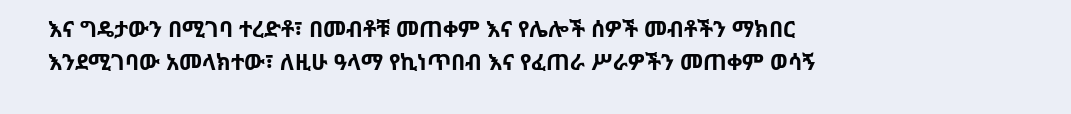እና ግዴታውን በሚገባ ተረድቶ፣ በመብቶቹ መጠቀም እና የሌሎች ሰዎች መብቶችን ማክበር እንደሚገባው አመላክተው፣ ለዚሁ ዓላማ የኪነጥበብ እና የፈጠራ ሥራዎችን መጠቀም ወሳኝ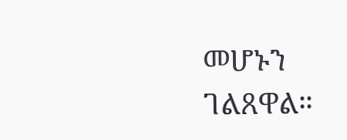መሆኑን ገልጸዋል።